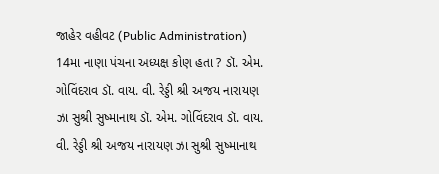જાહેર વહીવટ (Public Administration) 14મા નાણા પંચના અધ્યક્ષ કોણ હતા ? ડૉ. એમ. ગોવિંદરાવ ડૉ. વાય. વી. રેડ્ડી શ્રી અજય નારાયણ ઝા સુશ્રી સુષ્માનાથ ડૉ. એમ. ગોવિંદરાવ ડૉ. વાય. વી. રેડ્ડી શ્રી અજય નારાયણ ઝા સુશ્રી સુષ્માનાથ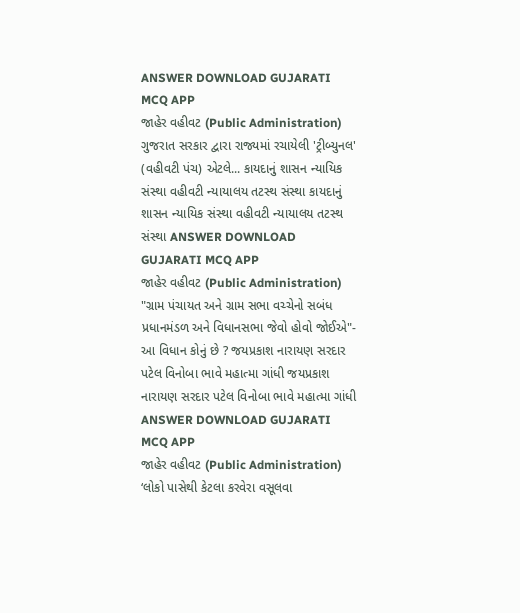ANSWER DOWNLOAD GUJARATI MCQ APP
જાહેર વહીવટ (Public Administration) ગુજરાત સરકાર દ્વારા રાજ્યમાં રચાયેલી 'ટ્રીબ્યુનલ' (વહીવટી પંચ) એટલે... કાયદાનું શાસન ન્યાયિક સંસ્થા વહીવટી ન્યાયાલય તટસ્થ સંસ્થા કાયદાનું શાસન ન્યાયિક સંસ્થા વહીવટી ન્યાયાલય તટસ્થ સંસ્થા ANSWER DOWNLOAD GUJARATI MCQ APP
જાહેર વહીવટ (Public Administration) "ગ્રામ પંચાયત અને ગ્રામ સભા વચ્ચેનો સબંધ પ્રધાનમંડળ અને વિધાનસભા જેવો હોવો જોઈએ"- આ વિધાન કોનું છે ? જયપ્રકાશ નારાયણ સરદાર પટેલ વિનોબા ભાવે મહાત્મા ગાંધી જયપ્રકાશ નારાયણ સરદાર પટેલ વિનોબા ભાવે મહાત્મા ગાંધી ANSWER DOWNLOAD GUJARATI MCQ APP
જાહેર વહીવટ (Public Administration) ‘લોકો પાસેથી કેટલા કરવેરા વસૂલવા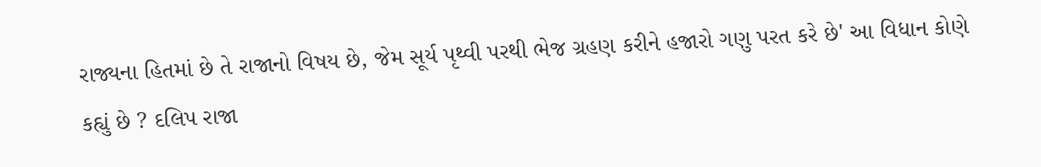રાજ્યના હિતમાં છે તે રાજાનો વિષય છે, જેમ સૂર્ય પૃથ્વી પરથી ભેજ ગ્રહણ કરીને હજારો ગણુ પરત કરે છે' આ વિધાન કોણે કહ્યું છે ? દલિપ રાજા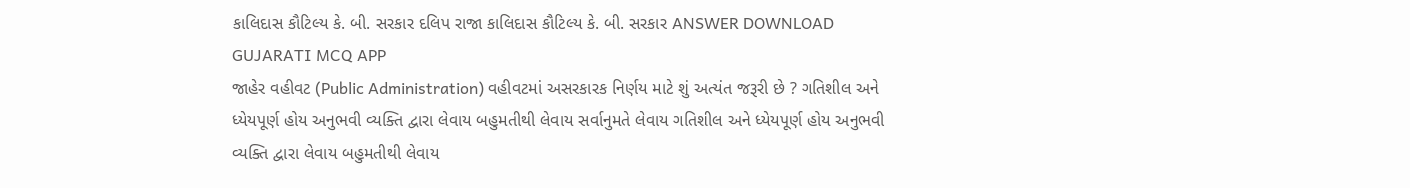કાલિદાસ કૌટિલ્ય કે. બી. સરકાર દલિપ રાજા કાલિદાસ કૌટિલ્ય કે. બી. સરકાર ANSWER DOWNLOAD GUJARATI MCQ APP
જાહેર વહીવટ (Public Administration) વહીવટમાં અસરકારક નિર્ણય માટે શું અત્યંત જરૂરી છે ? ગતિશીલ અને ધ્યેયપૂર્ણ હોય અનુભવી વ્યક્તિ દ્વારા લેવાય બહુમતીથી લેવાય સર્વાનુમતે લેવાય ગતિશીલ અને ધ્યેયપૂર્ણ હોય અનુભવી વ્યક્તિ દ્વારા લેવાય બહુમતીથી લેવાય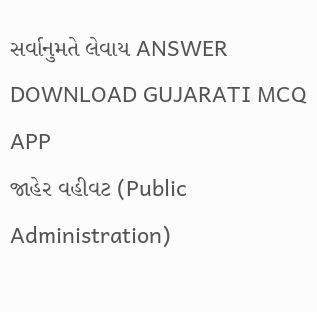સર્વાનુમતે લેવાય ANSWER DOWNLOAD GUJARATI MCQ APP
જાહેર વહીવટ (Public Administration)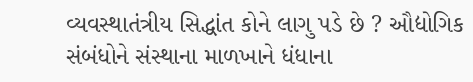વ્યવસ્થાતંત્રીય સિદ્ધાંત કોને લાગુ પડે છે ? ઔદ્યોગિક સંબંધોને સંસ્થાના માળખાને ધંધાના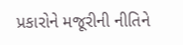પ્રકારોને મજૂરીની નીતિને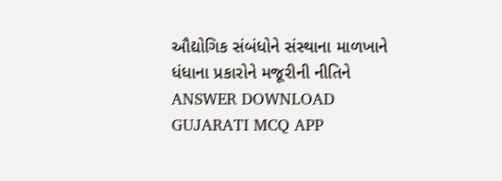ઔદ્યોગિક સંબંધોને સંસ્થાના માળખાને ધંધાના પ્રકારોને મજૂરીની નીતિને ANSWER DOWNLOAD GUJARATI MCQ APP